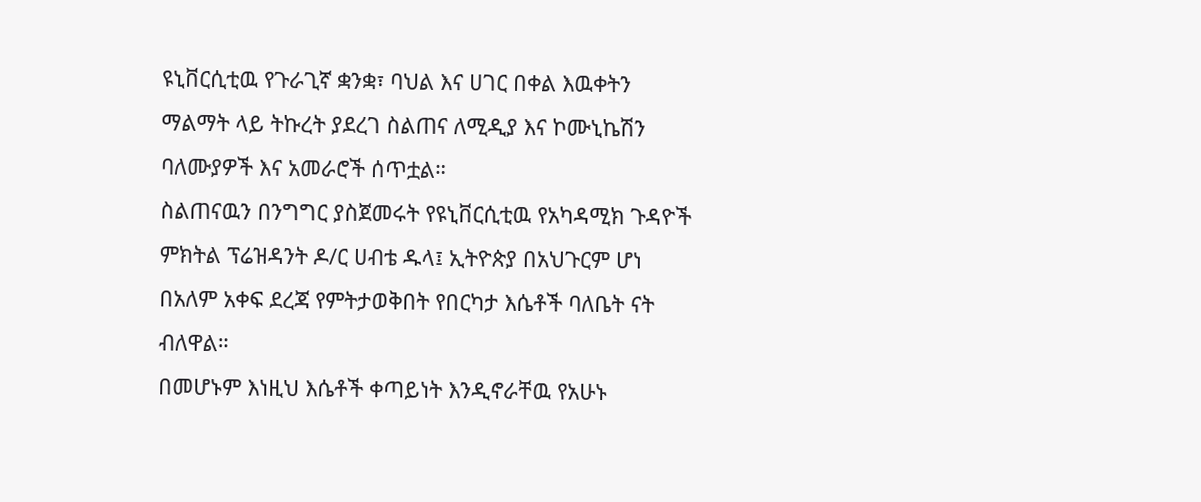ዩኒቨርሲቲዉ የጉራጊኛ ቋንቋ፣ ባህል እና ሀገር በቀል እዉቀትን ማልማት ላይ ትኩረት ያደረገ ስልጠና ለሚዲያ እና ኮሙኒኬሽን ባለሙያዎች እና አመራሮች ሰጥቷል።
ስልጠናዉን በንግግር ያስጀመሩት የዩኒቨርሲቲዉ የአካዳሚክ ጉዳዮች ምክትል ፕሬዝዳንት ዶ/ር ሀብቴ ዱላ፤ ኢትዮጵያ በአህጉርም ሆነ በአለም አቀፍ ደረጃ የምትታወቅበት የበርካታ እሴቶች ባለቤት ናት ብለዋል።
በመሆኑም እነዚህ እሴቶች ቀጣይነት እንዲኖራቸዉ የአሁኑ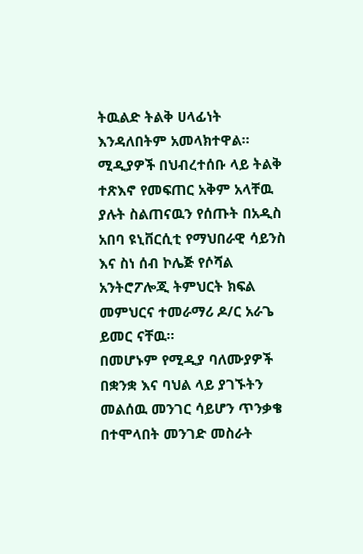ትዉልድ ትልቅ ሀላፊነት እንዳለበትም አመላክተዋል።
ሚዲያዎች በህብረተሰቡ ላይ ትልቅ ተጽእኖ የመፍጠር አቅም አላቸዉ ያሉት ስልጠናዉን የሰጡት በአዲስ አበባ ዩኒቨርሲቲ የማህበራዊ ሳይንስ እና ስነ ሰብ ኮሌጅ የሶሻል አንትሮፖሎጂ ትምህርት ክፍል መምህርና ተመራማሪ ዶ/ር አራጌ ይመር ናቸዉ።
በመሆኑም የሚዲያ ባለሙያዎች በቋንቋ እና ባህል ላይ ያገኙትን መልሰዉ መንገር ሳይሆን ጥንቃቄ በተሞላበት መንገድ መስራት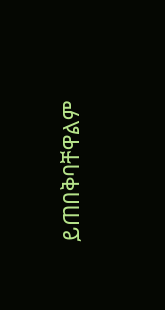ይጠበቅባቸዋልም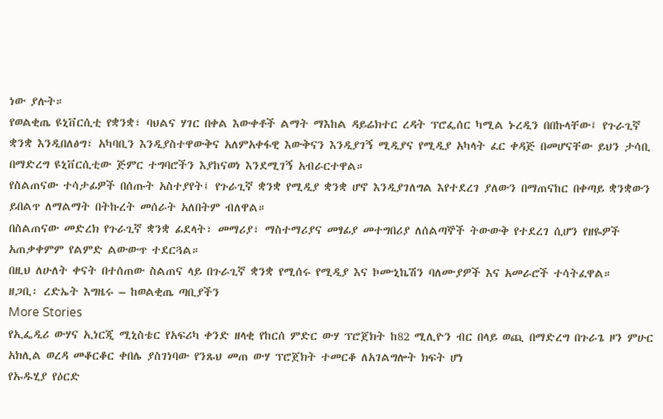ነው ያሉት።
የወልቂጤ ዩኒቨርሲቲ የቋንቋ፣ ባህልና ሃገር በቀል እውቀቶች ልማት ማእከል ዳይሬክተር ረዳት ፕሮፌሰር ካሚል ኑረዲን በበኩላቸው፤ የጉራጊኛ ቋንቋ እንዲበለፅግ፣ አካባቢን እንዲያስተዋውቅና አለምአቀፋዊ እውቅናን እንዲያገኝ ሚዲያና የሚዲያ አካላት ፈር ቀዳጅ በመሆናቸው ይህን ታሳቢ በማድረግ ዩኒቨርሲቲው ጅምር ተግባሮችን እያከናወነ እንደሚገኝ አብራርተዋል።
የስልጠናው ተሳታፊዎች በሰጡት አስተያየት፤ የጉራጊኛ ቋንቋ የሚዲያ ቋንቋ ሆኖ እንዲያገለግል እየተደረገ ያለውን በማጠናከር በቀጣይ ቋንቋውን ይበልጥ ለማልማት በትኩረት መሰራት አለበትም ብለዋል።
በስልጠናው መድረክ የጉራጊኛ ቋንቋ ፊደላት፣ መማሪያ፣ ማስተማሪያና መፃፊያ መተግበሪያ ለሰልጣኞች ትውውቅ የተደረገ ሲሆን የዘዬዎች አጠቃቀምም የልምድ ልውውጥ ተደርጓል።
በዚህ ለሁለት ቀናት በተሰጠው ስልጠና ላይ በጉራጊኛ ቋንቋ የሚሰሩ የሚዲያ እና ኮሙኒኬሽን ባለሙያዎች እና አመራሮች ተሳትፈዋል።
ዘጋቢ፡ ረድኤት እግዜሩ – ከወልቂጤ ጣቢያችን
More Stories
የኢፌዲሪ ውሃና ኢነርጂ ሚኒስቴር የአፍሪካ ቀንድ ዘላቂ የከርሰ ምድር ውሃ ፕሮጀክት ከ82 ሚሊዮን ብር በላይ ወጪ በማድረግ በጉራጌ ዞን ምሁር አክሊል ወረዳ መቆርቆር ቀበሌ ያስገነባው የንጹህ መጠ ውሃ ፕሮጀክት ተመርቆ ለአገልግሎት ክፍት ሆነ
የኡዱሂያ የዕርድ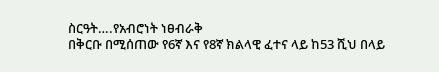ስርዓት….የአብሮነት ነፀብራቅ
በቅርቡ በሚሰጠው የ6ኛ እና የ8ኛ ክልላዊ ፈተና ላይ ከ53 ሺህ በላይ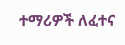ተማሪዎች ለፈተና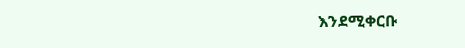እንደሚቀርቡ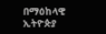በማዕከላዊ ኢትዮጵያ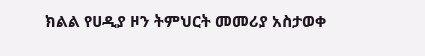ክልል የሀዲያ ዞን ትምህርት መመሪያ አስታወቀ